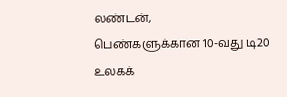லண்டன்,
பெண்களுக்கான 10-வது டி20 உலகக்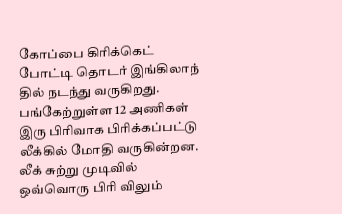கோப்பை கிரிக்கெட் போட்டி தொடர் இங்கிலாந் தில் நடந்து வருகிறது. பங்கேற்றுள்ள 12 அணிகள் இரு பிரிவாக பிரிக்கப்பட்டு லீக்கில் மோதி வருகின்றன.
லீக் சுற்று முடிவில் ஒவ்வொரு பிரி விலும்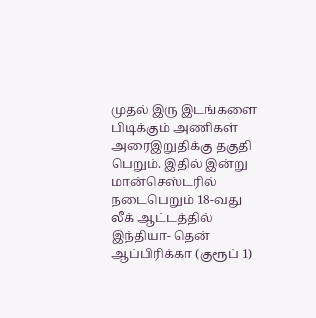முதல் இரு இடங்களை பிடிக்கும் அணிகள் அரைஇறுதிக்கு தகுதி பெறும். இதில் இன்று மான்செஸ்டரில் நடைபெறும் 18-வது லீக் ஆட்டத்தில் இந்தியா- தென் ஆப்பிரிக்கா (குரூப் 1)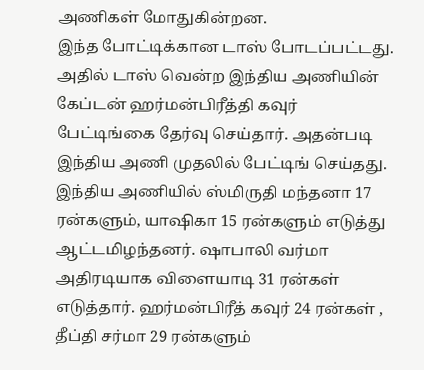அணிகள் மோதுகின்றன.
இந்த போட்டிக்கான டாஸ் போடப்பட்டது. அதில் டாஸ் வென்ற இந்திய அணியின் கேப்டன் ஹர்மன்பிரீத்தி கவுர் பேட்டிங்கை தேர்வு செய்தார். அதன்படி இந்திய அணி முதலில் பேட்டிங் செய்தது.
இந்திய அணியில் ஸ்மிருதி மந்தனா 17 ரன்களும், யாஷிகா 15 ரன்களும் எடுத்து ஆட்டமிழந்தனர். ஷாபாலி வர்மா அதிரடியாக விளையாடி 31 ரன்கள் எடுத்தார். ஹர்மன்பிரீத் கவுர் 24 ரன்கள் , தீப்தி சர்மா 29 ரன்களும்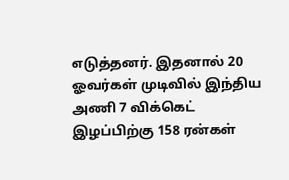எடுத்தனர். இதனால் 20 ஓவர்கள் முடிவில் இந்திய அணி 7 விக்கெட் இழப்பிற்கு 158 ரன்கள்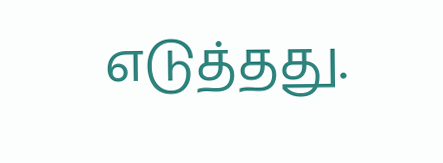எடுத்தது.